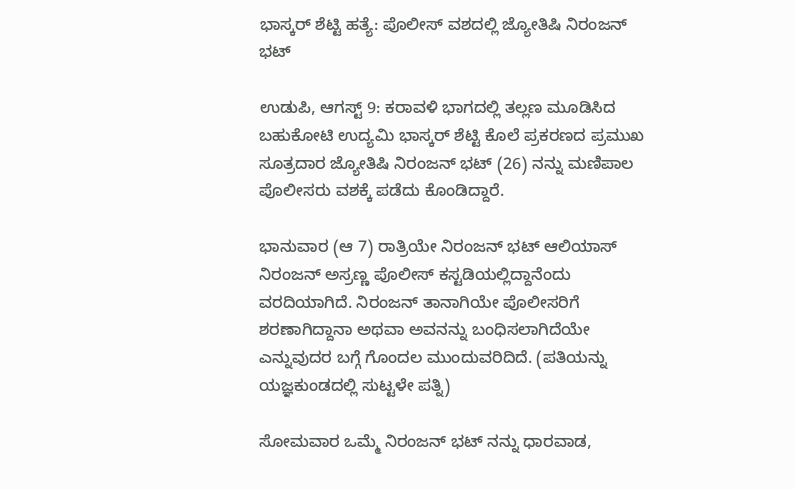ಭಾಸ್ಕರ್ ಶೆಟ್ಟಿ ಹತ್ಯೆ: ಪೊಲೀಸ್ ವಶದಲ್ಲಿ ಜ್ಯೋತಿಷಿ ನಿರಂಜನ್ ಭಟ್

ಉಡುಪಿ, ಆಗಸ್ಟ್ 9: ಕರಾವಳಿ ಭಾಗದಲ್ಲಿ ತಲ್ಲಣ ಮೂಡಿಸಿದ ಬಹುಕೋಟಿ ಉದ್ಯಮಿ ಭಾಸ್ಕರ್ ಶೆಟ್ಟಿ ಕೊಲೆ ಪ್ರಕರಣದ ಪ್ರಮುಖ ಸೂತ್ರದಾರ ಜ್ಯೋತಿಷಿ ನಿರಂಜನ್ ಭಟ್ (26) ನನ್ನು ಮಣಿಪಾಲ ಪೊಲೀಸರು ವಶಕ್ಕೆ ಪಡೆದು ಕೊಂಡಿದ್ದಾರೆ.

ಭಾನುವಾರ (ಆ 7) ರಾತ್ರಿಯೇ ನಿರಂಜನ್ ಭಟ್ ಆಲಿಯಾಸ್ ನಿರಂಜನ್ ಅಸ್ರಣ್ಣ ಪೊಲೀಸ್ ಕಸ್ಟಡಿಯಲ್ಲಿದ್ದಾನೆಂದು ವರದಿಯಾಗಿದೆ. ನಿರಂಜನ್ ತಾನಾಗಿಯೇ ಪೊಲೀಸರಿಗೆ ಶರಣಾಗಿದ್ದಾನಾ ಅಥವಾ ಅವನನ್ನು ಬಂಧಿಸಲಾಗಿದೆಯೇ ಎನ್ನುವುದರ ಬಗ್ಗೆ ಗೊಂದಲ ಮುಂದುವರಿದಿದೆ. (ಪತಿಯನ್ನು ಯಜ್ಞಕುಂಡದಲ್ಲಿ ಸುಟ್ಟಳೇ ಪತ್ನಿ)

ಸೋಮವಾರ ಒಮ್ಮೆ ನಿರಂಜನ್ ಭಟ್ ನನ್ನು ಧಾರವಾಡ,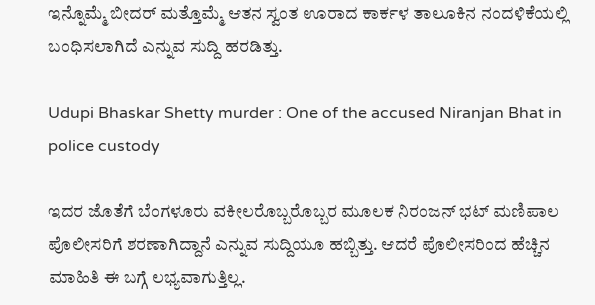ಇನ್ನೊಮ್ಮೆ ಬೀದರ್ ಮತ್ತೊಮ್ಮೆ ಆತನ ಸ್ವಂತ ಊರಾದ ಕಾರ್ಕಳ ತಾಲೂಕಿನ ನಂದಳಿಕೆಯಲ್ಲಿ ಬಂಧಿಸಲಾಗಿದೆ ಎನ್ನುವ ಸುದ್ದಿ ಹರಡಿತ್ತು.

Udupi Bhaskar Shetty murder : One of the accused Niranjan Bhat in police custody

ಇದರ ಜೊತೆಗೆ ಬೆಂಗಳೂರು ವಕೀಲರೊಬ್ಬರೊಬ್ಬರ ಮೂಲಕ ನಿರಂಜನ್ ಭಟ್ ಮಣಿಪಾಲ ಪೊಲೀಸರಿಗೆ ಶರಣಾಗಿದ್ದಾನೆ ಎನ್ನುವ ಸುದ್ದಿಯೂ ಹಬ್ಬಿತ್ತು. ಆದರೆ ಪೊಲೀಸರಿಂದ ಹೆಚ್ಚಿನ ಮಾಹಿತಿ ಈ ಬಗ್ಗೆ ಲಭ್ಯವಾಗುತ್ತಿಲ್ಲ.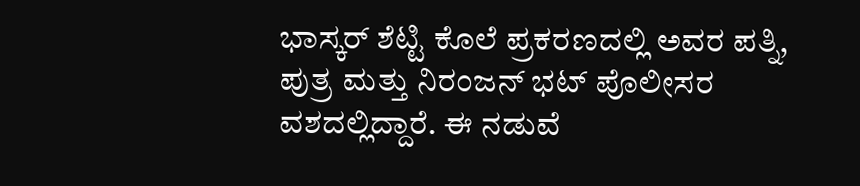ಭಾಸ್ಕರ್ ಶೆಟ್ಟಿ ಕೊಲೆ ಪ್ರಕರಣದಲ್ಲಿ ಅವರ ಪತ್ನಿ, ಪುತ್ರ ಮತ್ತು ನಿರಂಜನ್ ಭಟ್ ಪೊಲೀಸರ ವಶದಲ್ಲಿದ್ದಾರೆ. ಈ ನಡುವೆ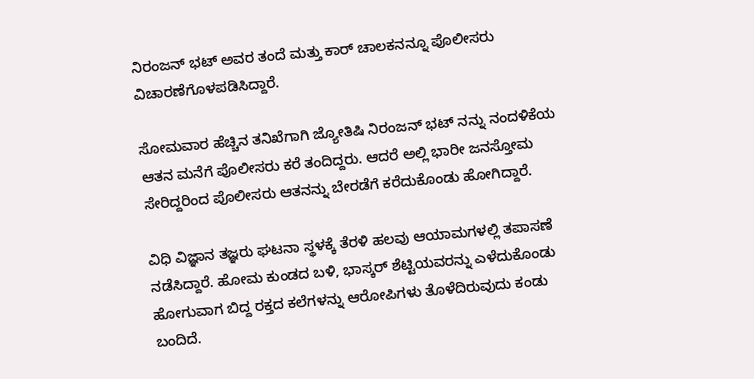ನಿರಂಜನ್ ಭಟ್ ಅವರ ತಂದೆ ಮತ್ತು ಕಾರ್ ಚಾಲಕನನ್ನೂ ಪೊಲೀಸರು ವಿಚಾರಣೆಗೊಳಪಡಿಸಿದ್ದಾರೆ.

ಸೋಮವಾರ ಹೆಚ್ಚಿನ ತನಿಖೆಗಾಗಿ ಜ್ಯೋತಿಷಿ ನಿರಂಜನ್ ಭಟ್ ನನ್ನು ನಂದಳಿಕೆಯ ಆತನ ಮನೆಗೆ ಪೊಲೀಸರು ಕರೆ ತಂದಿದ್ದರು. ಆದರೆ ಅಲ್ಲಿ ಭಾರೀ ಜನಸ್ತೋಮ ಸೇರಿದ್ದರಿಂದ ಪೊಲೀಸರು ಆತನನ್ನು ಬೇರಡೆಗೆ ಕರೆದುಕೊಂಡು ಹೋಗಿದ್ದಾರೆ.

ವಿಧಿ ವಿಜ್ಞಾನ ತಜ್ಞರು ಘಟನಾ ಸ್ಥಳಕ್ಕೆ ತೆರಳಿ ಹಲವು ಆಯಾಮಗಳಲ್ಲಿ ತಪಾಸಣೆ ನಡೆಸಿದ್ದಾರೆ. ಹೋಮ ಕುಂಡದ ಬಳಿ, ಭಾಸ್ಕರ್ ಶೆಟ್ಟಿಯವರನ್ನು ಎಳೆದುಕೊಂಡು ಹೋಗುವಾಗ ಬಿದ್ದ ರಕ್ತದ ಕಲೆಗಳನ್ನು ಆರೋಪಿಗಳು ತೊಳೆದಿರುವುದು ಕಂಡು ಬಂದಿದೆ.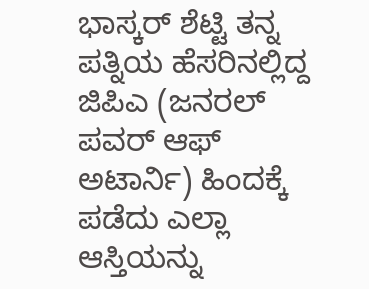ಭಾಸ್ಕರ್ ಶೆಟ್ಟಿ ತನ್ನ ಪತ್ನಿಯ ಹೆಸರಿನಲ್ಲಿದ್ದ ಜಿಪಿಎ (ಜನರಲ್ ಪವರ್ ಆಫ್ ಅಟಾರ್ನಿ) ಹಿಂದಕ್ಕೆ ಪಡೆದು ಎಲ್ಲಾ ಆಸ್ತಿಯನ್ನು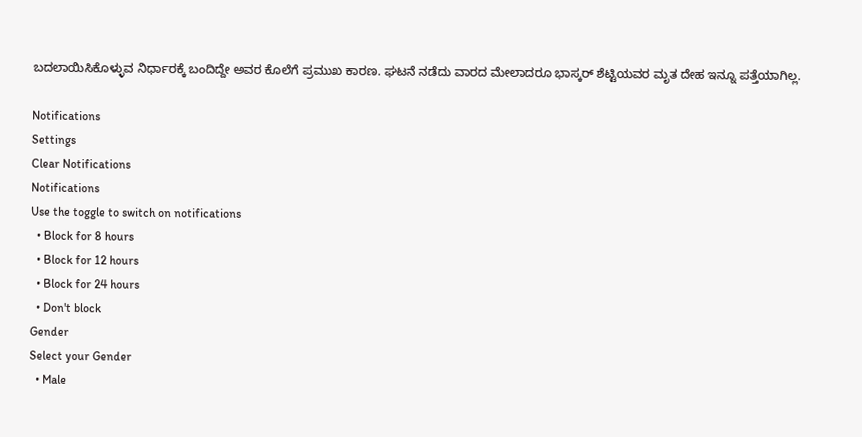ಬದಲಾಯಿಸಿಕೊಳ್ಳುವ ನಿರ್ಧಾರಕ್ಕೆ ಬಂದಿದ್ದೇ ಅವರ ಕೊಲೆಗೆ ಪ್ರಮುಖ ಕಾರಣ. ಘಟನೆ ನಡೆದು ವಾರದ ಮೇಲಾದರೂ ಭಾಸ್ಕರ್ ಶೆಟ್ಟಿಯವರ ಮೃತ ದೇಹ ಇನ್ನೂ ಪತ್ತೆಯಾಗಿಲ್ಲ.

Notifications
Settings
Clear Notifications
Notifications
Use the toggle to switch on notifications
  • Block for 8 hours
  • Block for 12 hours
  • Block for 24 hours
  • Don't block
Gender
Select your Gender
  • Male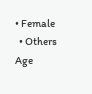• Female
  • Others
Age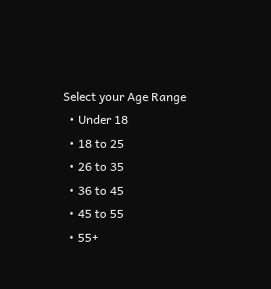Select your Age Range
  • Under 18
  • 18 to 25
  • 26 to 35
  • 36 to 45
  • 45 to 55
  • 55+